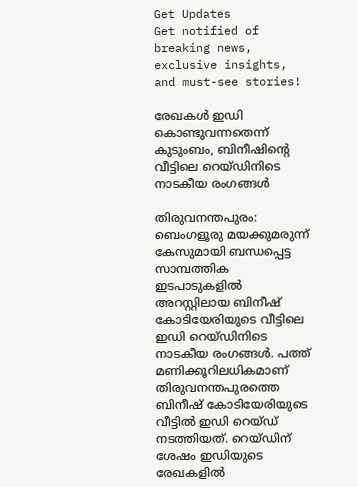Get Updates
Get notified of breaking news, exclusive insights, and must-see stories!

രേഖകൾ ഇഡി കൊണ്ടുവന്നതെന്ന് കുടുംബം, ബിനീഷിന്റെ വീട്ടിലെ റെയ്ഡിനിടെ നാടകീയ രംഗങ്ങൾ

തിരുവനന്തപുരം: ബെംഗളൂരു മയക്കുമരുന്ന് കേസുമായി ബന്ധപ്പെട്ട സാമ്പത്തിക ഇടപാടുകളില്‍ അറസ്റ്റിലായ ബിനീഷ് കോടിയേരിയുടെ വീട്ടിലെ ഇഡി റെയ്ഡിനിടെ നാടകീയ രംഗങ്ങള്‍. പത്ത് മണിക്കൂറിലധികമാണ് തിരുവനന്തപുരത്തെ ബിനീഷ് കോടിയേരിയുടെ വീട്ടില്‍ ഇഡി റെയ്ഡ് നടത്തിയത്. റെയ്ഡിന് ശേഷം ഇഡിയുടെ രേഖകളില്‍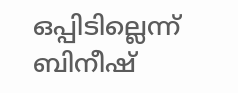ഒപ്പിടില്ലെന്ന് ബിനീഷ്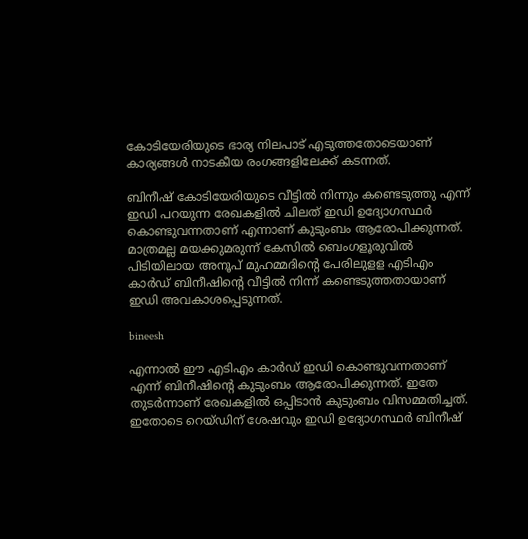കോടിയേരിയുടെ ഭാര്യ നിലപാട് എടുത്തതോടെയാണ് കാര്യങ്ങള്‍ നാടകീയ രംഗങ്ങളിലേക്ക് കടന്നത്.

ബിനീഷ് കോടിയേരിയുടെ വീട്ടില്‍ നിന്നും കണ്ടെടുത്തു എന്ന് ഇഡി പറയുന്ന രേഖകളില്‍ ചിലത് ഇഡി ഉദ്യോഗസ്ഥര്‍ കൊണ്ടുവന്നതാണ് എന്നാണ് കുടുംബം ആരോപിക്കുന്നത്. മാത്രമല്ല മയക്കുമരുന്ന് കേസില്‍ ബെംഗളൂരുവില്‍ പിടിയിലായ അനൂപ് മുഹമ്മദിന്റെ പേരിലുളള എടിഎം കാര്‍ഡ് ബിനീഷിന്റെ വീട്ടില്‍ നിന്ന് കണ്ടെടുത്തതായാണ് ഇഡി അവകാശപ്പെടുന്നത്.

bineesh

എന്നാല്‍ ഈ എടിഎം കാര്‍ഡ് ഇഡി കൊണ്ടുവന്നതാണ് എന്ന് ബിനീഷിന്റെ കുടുംബം ആരോപിക്കുന്നത്. ഇതേ തുടര്‍ന്നാണ് രേഖകളില്‍ ഒപ്പിടാന്‍ കുടുംബം വിസമ്മതിച്ചത്. ഇതോടെ റെയ്ഡിന് ശേഷവും ഇഡി ഉദ്യോഗസ്ഥര്‍ ബിനീഷ്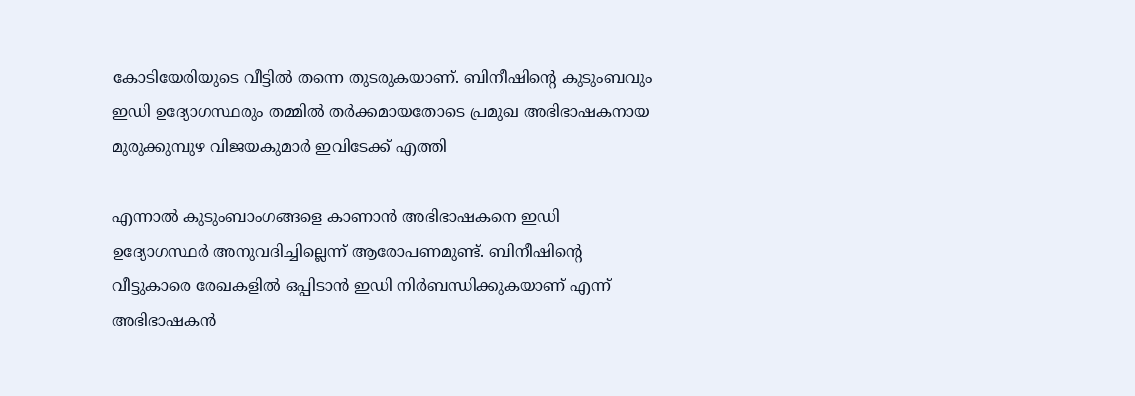കോടിയേരിയുടെ വീട്ടില്‍ തന്നെ തുടരുകയാണ്. ബിനീഷിന്റെ കുടുംബവും ഇഡി ഉദ്യോഗസ്ഥരും തമ്മില്‍ തര്‍ക്കമായതോടെ പ്രമുഖ അഭിഭാഷകനായ മുരുക്കുമ്പുഴ വിജയകുമാര്‍ ഇവിടേക്ക് എത്തി

എന്നാല്‍ കുടുംബാംഗങ്ങളെ കാണാന്‍ അഭിഭാഷകനെ ഇഡി ഉദ്യോഗസ്ഥര്‍ അനുവദിച്ചില്ലെന്ന് ആരോപണമുണ്ട്. ബിനീഷിന്റെ വീട്ടുകാരെ രേഖകളില്‍ ഒപ്പിടാന്‍ ഇഡി നിര്‍ബന്ധിക്കുകയാണ് എന്ന് അഭിഭാഷകന്‍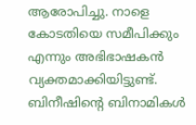ആരോപിച്ചു. നാളെ കോടതിയെ സമീപിക്കും എന്നും അഭിഭാഷകന്‍ വ്യക്തമാക്കിയിട്ടുണ്ട്. ബിനീഷിന്റെ ബിനാമികള്‍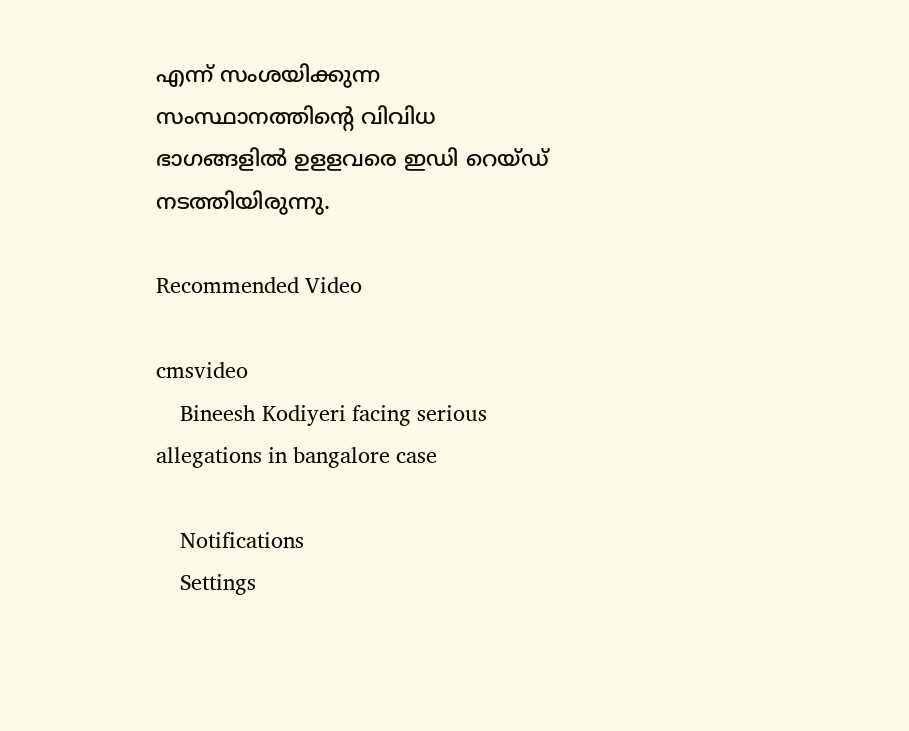എന്ന് സംശയിക്കുന്ന സംസ്ഥാനത്തിന്റെ വിവിധ ഭാഗങ്ങളില്‍ ഉളളവരെ ഇഡി റെയ്ഡ് നടത്തിയിരുന്നു.

Recommended Video

cmsvideo
    Bineesh Kodiyeri facing serious allegations in bangalore case

    Notifications
    Settings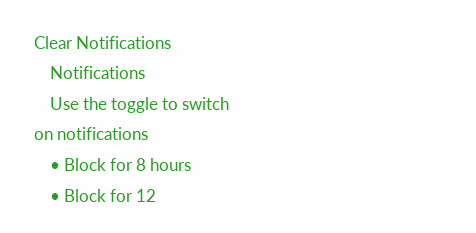Clear Notifications
    Notifications
    Use the toggle to switch on notifications
    • Block for 8 hours
    • Block for 12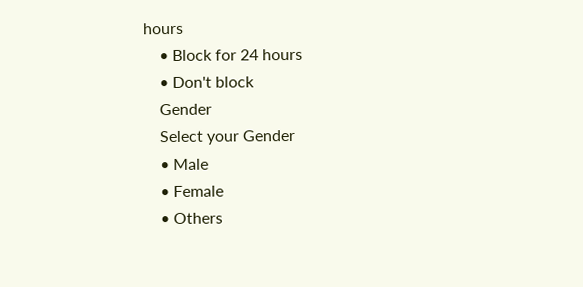hours
    • Block for 24 hours
    • Don't block
    Gender
    Select your Gender
    • Male
    • Female
    • Others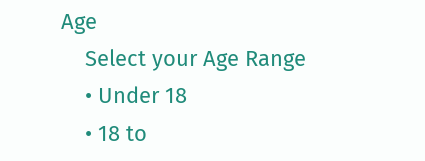Age
    Select your Age Range
    • Under 18
    • 18 to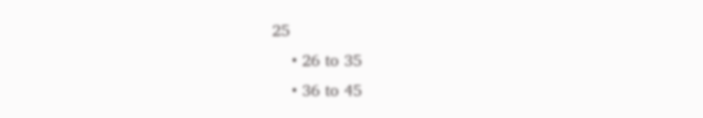25
    • 26 to 35
    • 36 to 45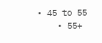• 45 to 55
    • 55+